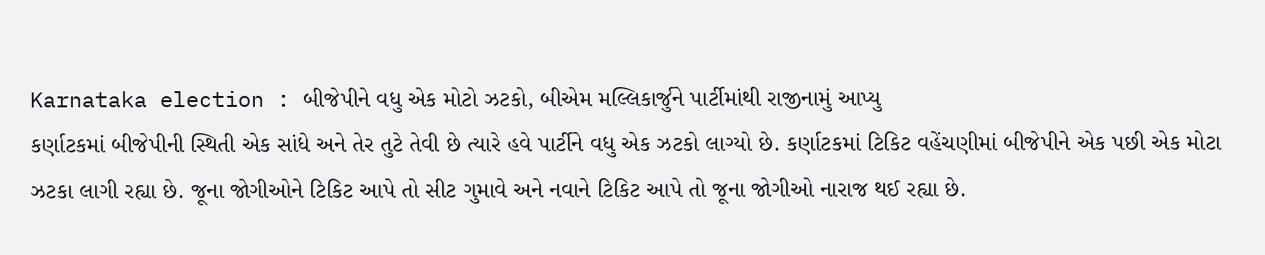Karnataka election : બીજેપીને વધુ એક મોટો ઝટકો, બીએમ મલ્લિકાર્જુને પાર્ટીમાંથી રાજીનામું આપ્યુ
કર્ણાટકમાં બીજેપીની સ્થિતી એક સાંધે અને તેર તુટે તેવી છે ત્યારે હવે પાર્ટીને વધુ એક ઝટકો લાગ્યો છે. કર્ણાટકમાં ટિકિટ વહેંચણીમાં બીજેપીને એક પછી એક મોટા ઝટકા લાગી રહ્યા છે. જૂના જોગીઓને ટિકિટ આપે તો સીટ ગુમાવે અને નવાને ટિકિટ આપે તો જૂના જોગીઓ નારાજ થઈ રહ્યા છે.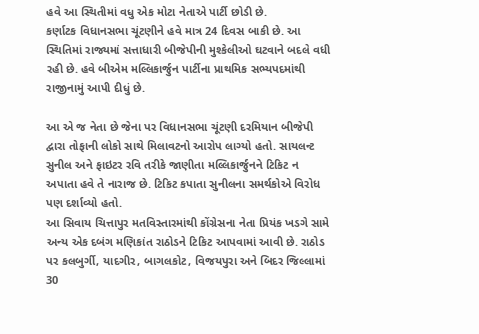હવે આ સ્થિતીમાં વધુ એક મોટા નેતાએ પાર્ટી છોડી છે.
કર્ણાટક વિધાનસભા ચૂંટણીને હવે માત્ર 24 દિવસ બાકી છે. આ સ્થિતિમાં રાજ્યમાં સત્તાધારી બીજેપીની મુશ્કેલીઓ ઘટવાને બદલે વધી રહી છે. હવે બીએમ મલ્લિકાર્જુન પાર્ટીના પ્રાથમિક સભ્યપદમાંથી રાજીનામું આપી દીધું છે.

આ એ જ નેતા છે જેના પર વિધાનસભા ચૂંટણી દરમિયાન બીજેપી દ્વારા તોફાની લોકો સાથે મિલાવટનો આરોપ લાગ્યો હતો. સાયલન્ટ સુનીલ અને ફાઇટર રવિ તરીકે જાણીતા મલ્લિકાર્જુનને ટિકિટ ન અપાતા હવે તે નારાજ છે. ટિકિટ કપાતા સુનીલના સમર્થકોએ વિરોધ પણ દર્શાવ્યો હતો.
આ સિવાય ચિત્તાપુર મતવિસ્તારમાંથી કોંગ્રેસના નેતા પ્રિયંક ખડગે સામે અન્ય એક દબંગ મણિકાંત રાઠોડને ટિકિટ આપવામાં આવી છે. રાઠોડ પર કલબુર્ગી, યાદગીર, બાગલકોટ, વિજયપુરા અને બિદર જિલ્લામાં 30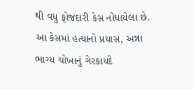થી વધુ ફોજદારી કેસ નોંધાયેલા છે. આ કેસમાં હત્યાનો પ્રયાસ, અન્ના ભાગ્ય ચોખાનું ગેરકાયદે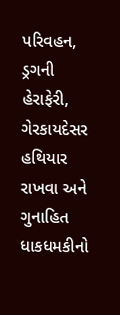પરિવહન, ડ્રગની હેરાફેરી, ગેરકાયદેસર હથિયાર રાખવા અને ગુનાહિત ધાકધમકીનો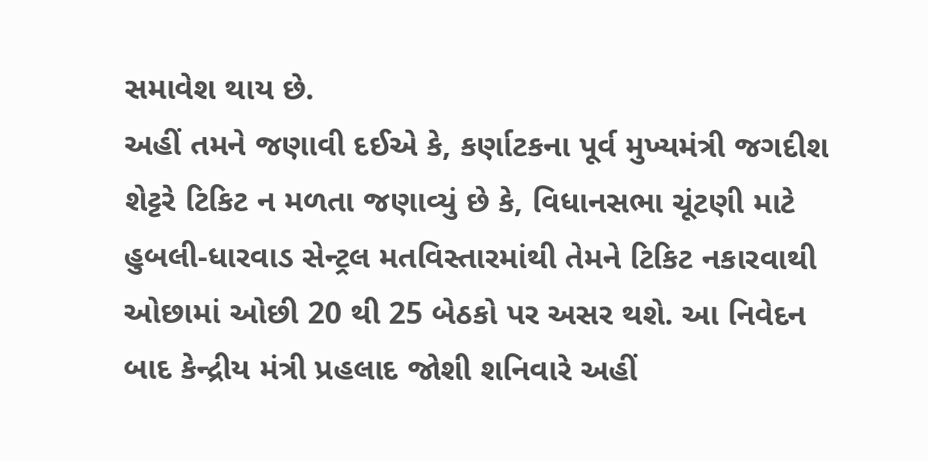સમાવેશ થાય છે.
અહીં તમને જણાવી દઈએ કે, કર્ણાટકના પૂર્વ મુખ્યમંત્રી જગદીશ શેટ્ટરે ટિકિટ ન મળતા જણાવ્યું છે કે, વિધાનસભા ચૂંટણી માટે હુબલી-ધારવાડ સેન્ટ્રલ મતવિસ્તારમાંથી તેમને ટિકિટ નકારવાથી ઓછામાં ઓછી 20 થી 25 બેઠકો પર અસર થશે. આ નિવેદન બાદ કેન્દ્રીય મંત્રી પ્રહલાદ જોશી શનિવારે અહીં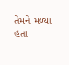તેમને મળ્યા હતા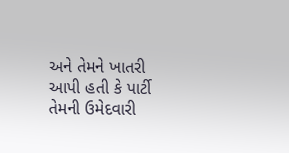અને તેમને ખાતરી આપી હતી કે પાર્ટી તેમની ઉમેદવારી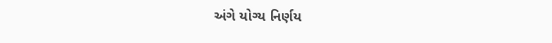અંગે યોગ્ય નિર્ણય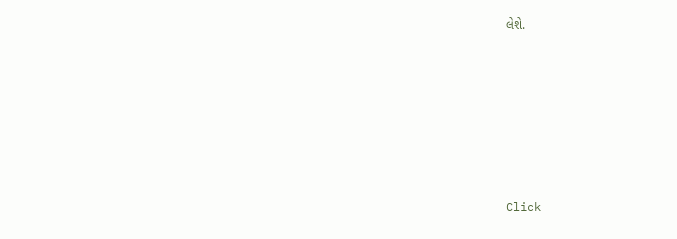લેશે.












Click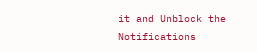it and Unblock the Notifications